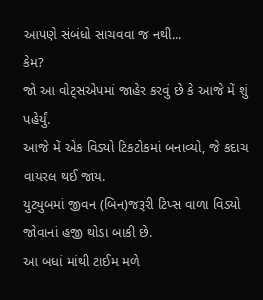આપણે સંબંધો સાચવવા જ નથી...
કેમ?
જો આ વોટ્સએપમાં જાહેર કરવું છે કે આજે મેં શું પહેર્યું.
આજે મેં એક વિડ્યો ટિકટોકમાં બનાવ્યો, જે કદાચ વાયરલ થઈ જાય.
યુટ્યુબમાં જીવન (બિન)જરૂરી ટિપ્સ વાળા વિડ્યો જોવાનાં હજી થોડા બાકી છે.
આ બધાં માંથી ટાઈમ મળે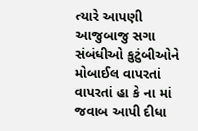ત્યારે આપણી આજુબાજુ સગા સંબંધીઓ કુટુંબીઓને મોબાઈલ વાપરતાં વાપરતાં હા કે ના માં જવાબ આપી દીધા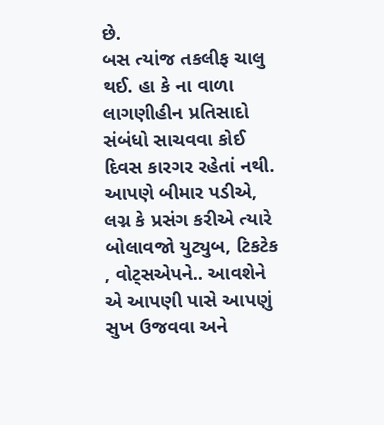છે.
બસ ત્યાંજ તકલીફ ચાલુ થઈ. હા કે ના વાળા લાગણીહીન પ્રતિસાદો સંબંધો સાચવવા કોઈ દિવસ કારગર રહેતાં નથી.
આપણે બીમાર પડીએ, લગ્ન કે પ્રસંગ કરીએ ત્યારે બોલાવજો યુટ્યુબ, ટિકટેક , વોટ્સએપને.. આવશેને એ આપણી પાસે આપણું સુખ ઉજવવા અને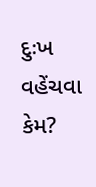દુઃખ વહેંચવા કેમ?